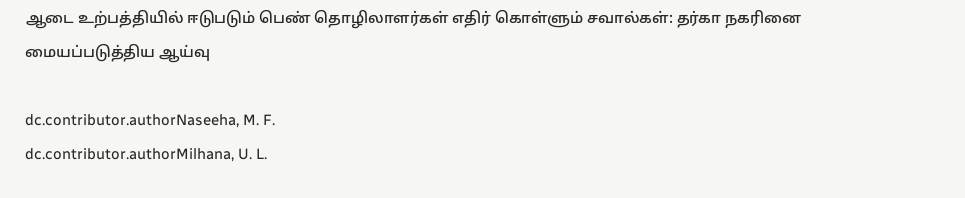ஆடை உற்பத்தியில் ஈடுபடும் பெண் தொழிலாளர்கள் எதிர் கொள்ளும் சவால்கள்: தர்கா நகரினை மையப்படுத்திய ஆய்வு

dc.contributor.authorNaseeha, M. F.
dc.contributor.authorMilhana, U. L.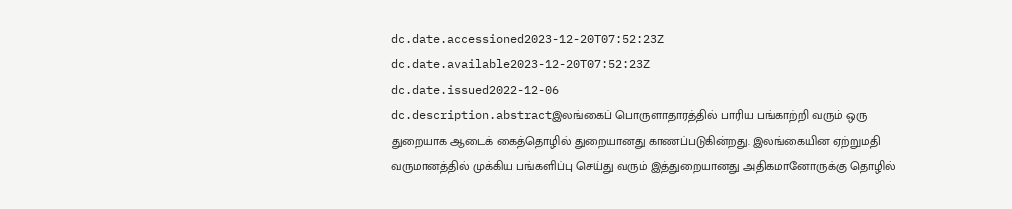dc.date.accessioned2023-12-20T07:52:23Z
dc.date.available2023-12-20T07:52:23Z
dc.date.issued2022-12-06
dc.description.abstractஇலங்கைப் பொருளாதாரத்தில் பாரிய பங்காற்றி வரும் ஒரு துறையாக ஆடைக் கைத்தொழில் துறையானது காணப்படுகின்றது. இலங்கையின ஏற்றுமதி வருமானத்தில் முக்கிய பங்களிப்பு செய்து வரும் இத்துறையானது அதிகமானோருக்கு தொழில்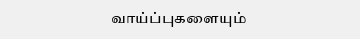வாய்ப்புகளையும்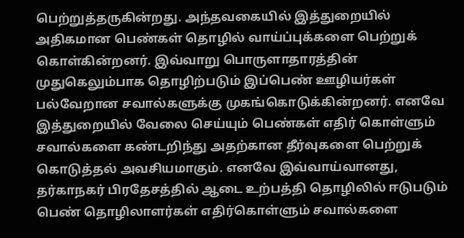பெற்றுத்தருகின்றது. அந்தவகையில் இத்துறையில் அதிகமான பெண்கள் தொழில் வாய்ப்புக்களை பெற்றுக் கொள்கின்றனர். இவ்வாறு பொருளாதாரத்தின் முதுகெலும்பாக தொழிற்படும் இப்பெண் ஊழியர்கள் பல்வேறான சவால்களுக்கு முகங்கொடுக்கின்றனர். எனவே இத்துறையில் வேலை செய்யும் பெண்கள் எதிர் கொள்ளும் சவால்களை கண்டறிந்து அதற்கான தீர்வுகளை பெற்றுக் கொடுத்தல் அவசியமாகும். எனவே இவ்வாய்வானது, தர்காநகர் பிரதேசத்தில் ஆடை உற்பத்தி தொழிலில் ஈடுபடும் பெண் தொழிலாளர்கள் எதிர்கொள்ளும் சவால்களை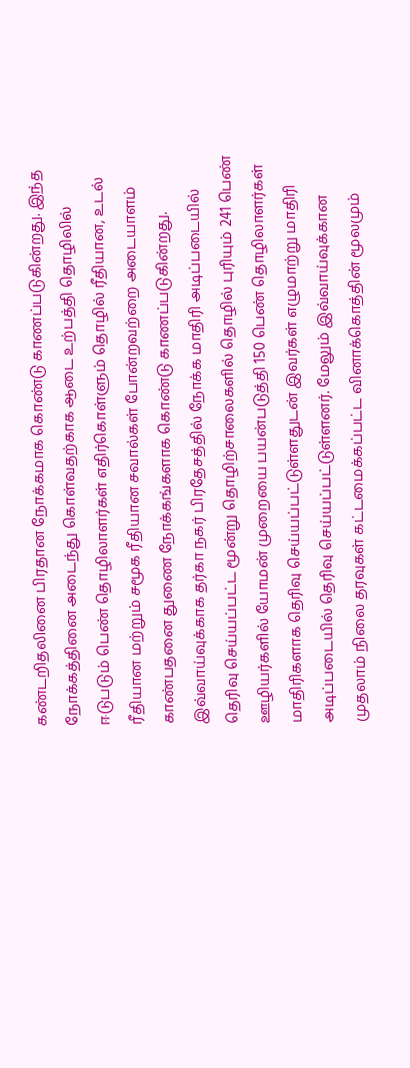கண்டறிதலினை பிரதான நோக்கமாக கொண்டு காணப்படுகின்றது. இந்த நோக்கத்தினை அடைந்து கொள்வதற்காக ஆடை உற்பத்தி தொழிலில் ஈடுபடும் பெண் தொழிலாளர்கள் எதிர்கொள்ளும் தொழில் ரீதியான, உடல் ரீதியான மற்றும் சமூக ரீதியான சவால்கள் போன்றவற்றை அடையாளம் காண்பதனை துணை நோக்கங்களாக கொண்டு காணப்படுகின்றது. இவ்வாய்வுக்காக தர்கா நகர் பிரதேசத்தில் நோக்க மாதிரி அடிப்படையில் தெரிவு செய்யப்பட்ட மூன்று தொழிற்சாலைகளில் தொழில் புரியும் 241 பெண் ஊழியர்களில் யோமன் முறையை பயன்படுத்தி 150 பெண் தொழிலாளர்கள் மாதிரிகளாக தெரிவு செய்யப்பட்டுள்ளதுடன் இவர்கள் எழுமாற்று மாதிரி அடிப்படையில் தெரிவு செய்யப்பட்டுள்ளனர். மேலும் இவ்வாய்வுக்கான முதலாம் நிலை தரவுகள் கட்டமைக்கப்பட்ட வினாக்கொத்தின் மூலமும்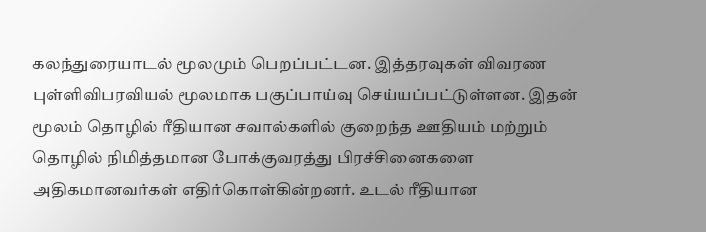கலந்துரையாடல் மூலமும் பெறப்பட்டன. இத்தரவுகள் விவரண புள்ளிவிபரவியல் மூலமாக பகுப்பாய்வு செய்யப்பட்டுள்ளன. இதன் மூலம் தொழில் ரீதியான சவால்களில் குறைந்த ஊதியம் மற்றும் தொழில் நிமித்தமான போக்குவரத்து பிரச்சினைகளை அதிகமானவர்கள் எதிர்கொள்கின்றனர். உடல் ரீதியான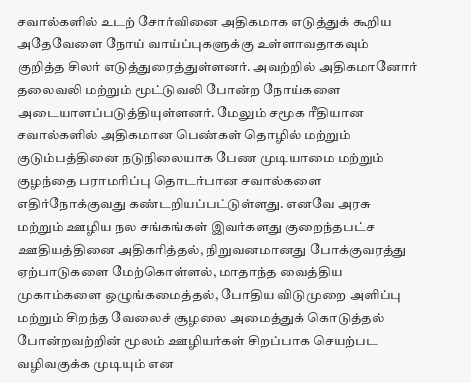சவால்களில் உடற் சோர்வினை அதிகமாக எடுத்துக் கூறிய அதேவேளை நோய் வாய்ப்புகளுக்கு உள்ளாவதாகவும் குறித்த சிலர் எடுத்துரைத்துள்ளனர். அவற்றில் அதிகமானோர் தலைவலி மற்றும் மூட்டுவலி போன்ற நோய்களை அடையாளப்படுத்தியுள்ளனர். மேலும் சமூக ரீதியான சவால்களில் அதிகமான பெண்கள் தொழில் மற்றும் குடும்பத்தினை நடுநிலையாக பேண முடியாமை மற்றும் குழந்தை பராமரிப்பு தொடர்பான சவால்களை எதிர்நோக்குவது கண்டறியப்பட்டுள்ளது. எனவே அரசு மற்றும் ஊழிய நல சங்கங்கள் இவர்களது குறைந்தபட்ச ஊதியத்தினை அதிகரித்தல், நிறுவனமானது போக்குவரத்து ஏற்பாடுகளை மேற்கொள்ளல், மாதாந்த வைத்திய முகாம்களை ஒழுங்கமைத்தல், போதிய விடுமுறை அளிப்பு மற்றும் சிறந்த வேலைச் சூழலை அமைத்துக் கொடுத்தல் போன்றவற்றின் மூலம் ஊழியர்கள் சிறப்பாக செயற்பட வழிவகுக்க முடியும் என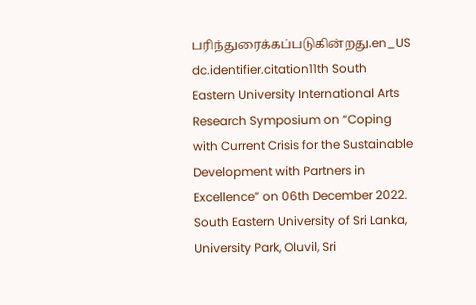பரிந்துரைக்கப்படுகின்றது.en_US
dc.identifier.citation11th South Eastern University International Arts Research Symposium on “Coping with Current Crisis for the Sustainable Development with Partners in Excellence” on 06th December 2022. South Eastern University of Sri Lanka, University Park, Oluvil, Sri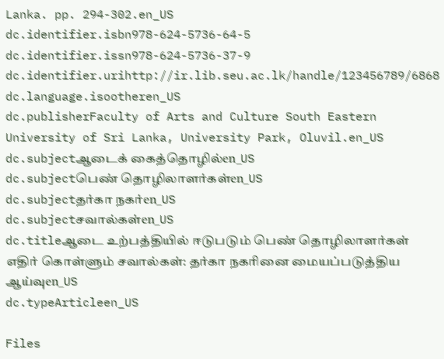Lanka. pp. 294-302.en_US
dc.identifier.isbn978-624-5736-64-5
dc.identifier.issn978-624-5736-37-9
dc.identifier.urihttp://ir.lib.seu.ac.lk/handle/123456789/6868
dc.language.isootheren_US
dc.publisherFaculty of Arts and Culture South Eastern University of Sri Lanka, University Park, Oluvil.en_US
dc.subjectஆடைக் கைத்தொழில்en_US
dc.subjectபெண் தொழிலாளர்கள்en_US
dc.subjectதர்கா நகர்en_US
dc.subjectசவால்கள்en_US
dc.titleஆடை உற்பத்தியில் ஈடுபடும் பெண் தொழிலாளர்கள் எதிர் கொள்ளும் சவால்கள்: தர்கா நகரினை மையப்படுத்திய ஆய்வுen_US
dc.typeArticleen_US

Files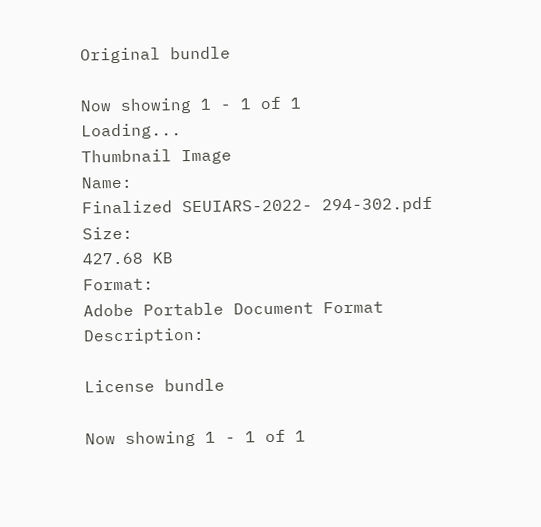Original bundle

Now showing 1 - 1 of 1
Loading...
Thumbnail Image
Name:
Finalized SEUIARS-2022- 294-302.pdf
Size:
427.68 KB
Format:
Adobe Portable Document Format
Description:

License bundle

Now showing 1 - 1 of 1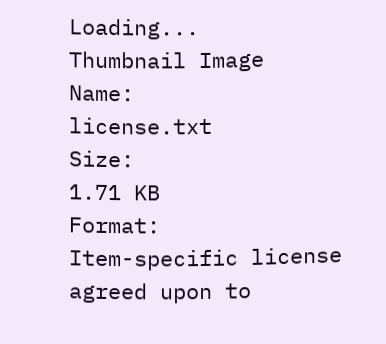Loading...
Thumbnail Image
Name:
license.txt
Size:
1.71 KB
Format:
Item-specific license agreed upon to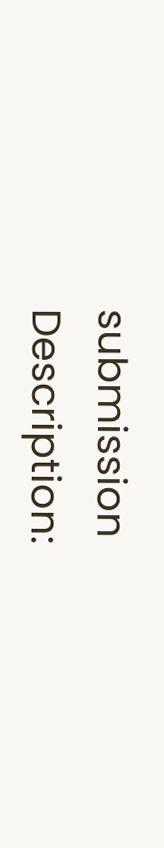submission
Description: